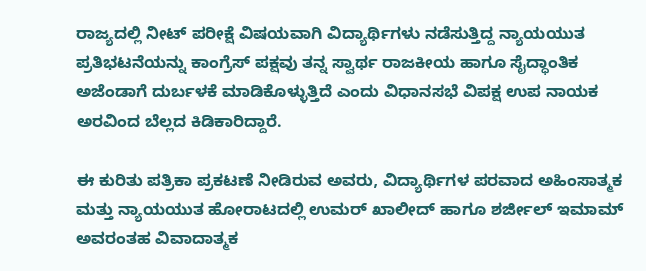ರಾಜ್ಯದಲ್ಲಿ ನೀಟ್ ಪರೀಕ್ಷೆ ವಿಷಯವಾಗಿ ವಿದ್ಯಾರ್ಥಿಗಳು ನಡೆಸುತ್ತಿದ್ದ ನ್ಯಾಯಯುತ ಪ್ರತಿಭಟನೆಯನ್ನು ಕಾಂಗ್ರೆಸ್ ಪಕ್ಷವು ತನ್ನ ಸ್ವಾರ್ಥ ರಾಜಕೀಯ ಹಾಗೂ ಸೈದ್ಧಾಂತಿಕ ಅಜೆಂಡಾಗೆ ದುರ್ಬಳಕೆ ಮಾಡಿಕೊಳ್ಳುತ್ತಿದೆ ಎಂದು ವಿಧಾನಸಭೆ ವಿಪಕ್ಷ ಉಪ ನಾಯಕ ಅರವಿಂದ ಬೆಲ್ಲದ ಕಿಡಿಕಾರಿದ್ದಾರೆ.

ಈ ಕುರಿತು ಪತ್ರಿಕಾ ಪ್ರಕಟಣೆ ನೀಡಿರುವ ಅವರು, ವಿದ್ಯಾರ್ಥಿಗಳ ಪರವಾದ ಅಹಿಂಸಾತ್ಮಕ ಮತ್ತು ನ್ಯಾಯಯುತ ಹೋರಾಟದಲ್ಲಿ ಉಮರ್ ಖಾಲೀದ್ ಹಾಗೂ ಶರ್ಜೀಲ್ ಇಮಾಮ್ ಅವರಂತಹ ವಿವಾದಾತ್ಮಕ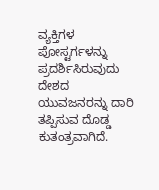ವ್ಯಕ್ತಿಗಳ ಪೋಸ್ಟರ್ಗಳನ್ನು ಪ್ರದರ್ಶಿಸಿರುವುದು ದೇಶದ ಯುವಜನರನ್ನು ದಾರಿ ತಪ್ಪಿಸುವ ದೊಡ್ಡ ಕುತಂತ್ರವಾಗಿದೆ.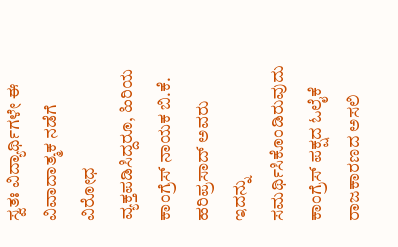ಸ್ವತಃ ವಿದ್ಯಾರ್ಥಿಗಳೇ ಈ ವಿವಾದಾತ್ಮಕ ನಡೆಗೆ ವಿರೋಧ ವ್ಯಕ್ತಪಡಿಸಿದ್ದರೂ, ಹಿರಿಯ ಕಾಂಗ್ರೆಸ್ ನಾಯಕ ಬಿ.ಕೆ. ಹರಿಪ್ರಸಾದ್ ಅವರು ಇದನ್ನು ಸಮರ್ಥಿಸಿಕೊಂಡಿರುವುದು ಕಾಂಗ್ರೆಸ್ ಪಕ್ಷದ ಓಲೈಕೆ ರಾಜಕಾರಣದ ಅಸಲಿ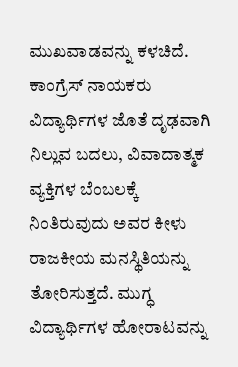ಮುಖವಾಡವನ್ನು ಕಳಚಿದೆ. ಕಾಂಗ್ರೆಸ್ ನಾಯಕರು ವಿದ್ಯಾರ್ಥಿಗಳ ಜೊತೆ ದೃಢವಾಗಿ ನಿಲ್ಲುವ ಬದಲು, ವಿವಾದಾತ್ಮಕ ವ್ಯಕ್ತಿಗಳ ಬೆಂಬಲಕ್ಕೆ ನಿಂತಿರುವುದು ಅವರ ಕೀಳು ರಾಜಕೀಯ ಮನಸ್ಥಿತಿಯನ್ನು ತೋರಿಸುತ್ತದೆ. ಮುಗ್ಧ ವಿದ್ಯಾರ್ಥಿಗಳ ಹೋರಾಟವನ್ನು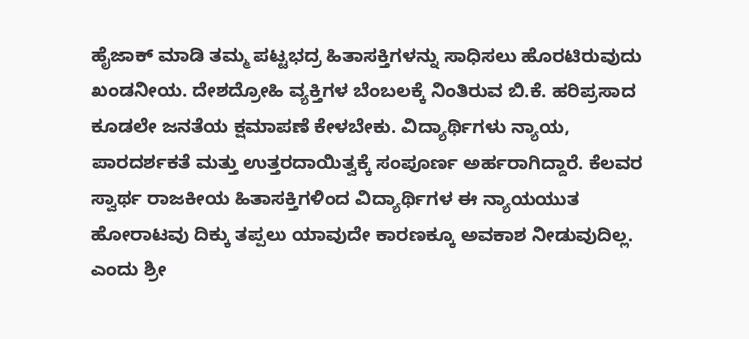ಹೈಜಾಕ್ ಮಾಡಿ ತಮ್ಮ ಪಟ್ಟಭದ್ರ ಹಿತಾಸಕ್ತಿಗಳನ್ನು ಸಾಧಿಸಲು ಹೊರಟಿರುವುದು ಖಂಡನೀಯ. ದೇಶದ್ರೋಹಿ ವ್ಯಕ್ತಿಗಳ ಬೆಂಬಲಕ್ಕೆ ನಿಂತಿರುವ ಬಿ.ಕೆ. ಹರಿಪ್ರಸಾದ ಕೂಡಲೇ ಜನತೆಯ ಕ್ಷಮಾಪಣೆ ಕೇಳಬೇಕು. ವಿದ್ಯಾರ್ಥಿಗಳು ನ್ಯಾಯ, ಪಾರದರ್ಶಕತೆ ಮತ್ತು ಉತ್ತರದಾಯಿತ್ವಕ್ಕೆ ಸಂಪೂರ್ಣ ಅರ್ಹರಾಗಿದ್ದಾರೆ. ಕೆಲವರ ಸ್ವಾರ್ಥ ರಾಜಕೀಯ ಹಿತಾಸಕ್ತಿಗಳಿಂದ ವಿದ್ಯಾರ್ಥಿಗಳ ಈ ನ್ಯಾಯಯುತ ಹೋರಾಟವು ದಿಕ್ಕು ತಪ್ಪಲು ಯಾವುದೇ ಕಾರಣಕ್ಕೂ ಅವಕಾಶ ನೀಡುವುದಿಲ್ಲ. ಎಂದು ಶ್ರೀ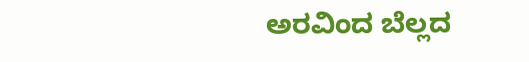ಅರವಿಂದ ಬೆಲ್ಲದ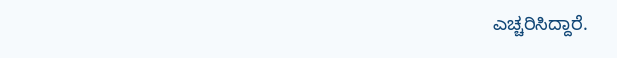ಎಚ್ಚರಿಸಿದ್ದಾರೆ.